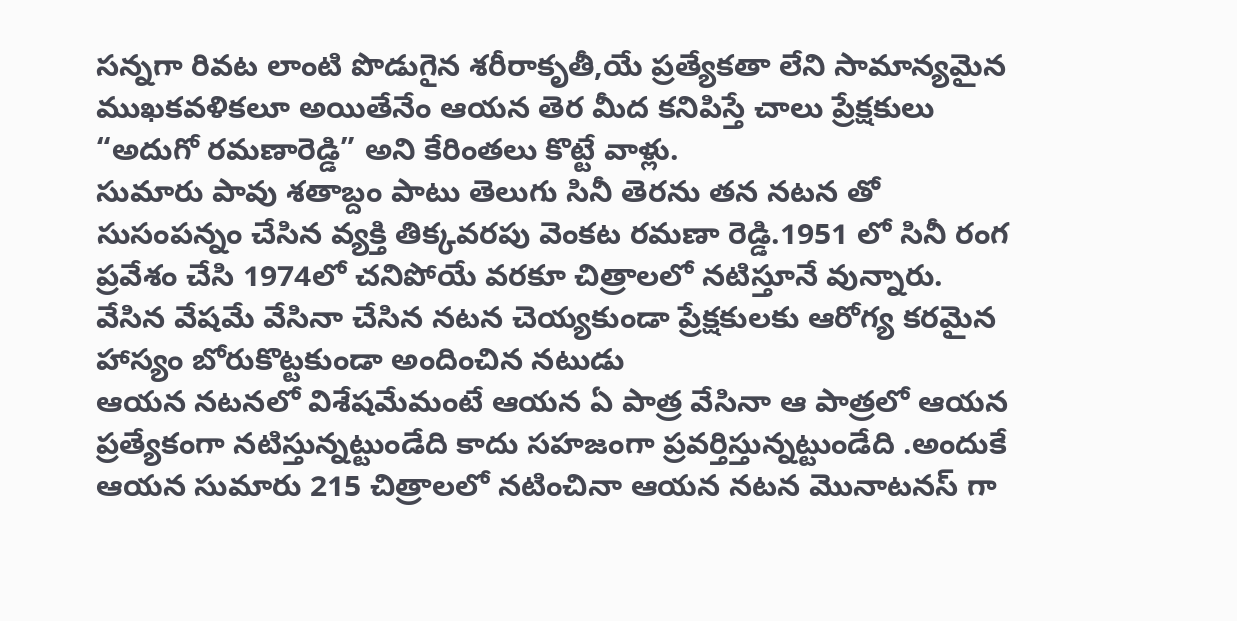సన్నగా రివట లాంటి పొడుగైన శరీరాకృతీ,యే ప్రత్యేకతా లేని సామాన్యమైన ముఖకవళికలూ అయితేనేం ఆయన తెర మీద కనిపిస్తే చాలు ప్రేక్షకులు “అదుగో రమణారెడ్డి” అని కేరింతలు కొట్టే వాళ్లు.
సుమారు పావు శతాబ్దం పాటు తెలుగు సినీ తెరను తన నటన తో సుసంపన్నం చేసిన వ్యక్తి తిక్కవరపు వెంకట రమణా రెడ్డి.1951 లో సినీ రంగ ప్రవేశం చేసి 1974లో చనిపోయే వరకూ చిత్రాలలో నటిస్తూనే వున్నారు.
వేసిన వేషమే వేసినా చేసిన నటన చెయ్యకుండా ప్రేక్షకులకు ఆరోగ్య కరమైన హాస్యం బోరుకొట్టకుండా అందించిన నటుడు
ఆయన నటనలో విశేషమేమంటే ఆయన ఏ పాత్ర వేసినా ఆ పాత్రలో ఆయన ప్రత్యేకంగా నటిస్తున్నట్టుండేది కాదు సహజంగా ప్రవర్తిస్తున్నట్టుండేది .అందుకే ఆయన సుమారు 215 చిత్రాలలో నటించినా ఆయన నటన మొనాటనస్ గా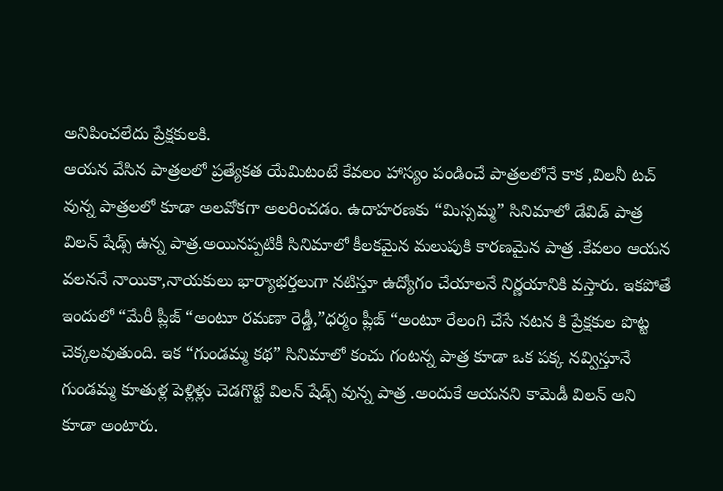అనిపించలేదు ప్రేక్షకులకి.
ఆయన వేసిన పాత్రలలో ప్రత్యేకత యేమిటంటే కేవలం హాస్యం పండించే పాత్రలలోనే కాక ,విలనీ టచ్ వున్న పాత్రలలో కూడా అలవోకగా అలరించడం. ఉదాహరణకు “మిస్సమ్మ” సినిమాలో డేవిడ్ పాత్ర విలన్ షేడ్స్ ఉన్న పాత్ర.అయినప్పటికీ సినిమాలో కీలకమైన మలుపుకి కారణమైన పాత్ర .కేవలం ఆయన వలననే నాయికా,నాయకులు భార్యాభర్తలుగా నటిస్తూ ఉద్యోగం చేయాలనే నిర్ణయానికి వస్తారు. ఇకపోతే ఇందులో “మేరీ ప్లీజ్ “అంటూ రమణా రెడ్డీ,”ధర్మం ప్లీజ్ “అంటూ రేలంగి చేసే నటన కి ప్రేక్షకుల పొట్ట చెక్కలవుతుంది. ఇక “గుండమ్మ కథ” సినిమాలో కంచు గంటన్న పాత్ర కూడా ఒక పక్క నవ్విస్తూనే గుండమ్మ కూతుళ్ల పెళ్లిళ్లు చెడగొట్టే విలన్ షేడ్స్ వున్న పాత్ర .అందుకే ఆయనని కామెడీ విలన్ అని కూడా అంటారు.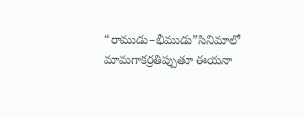“రాముడు–భీముడు”సినిమాలో మామగాకర్రతిప్పుతూ ఈయనా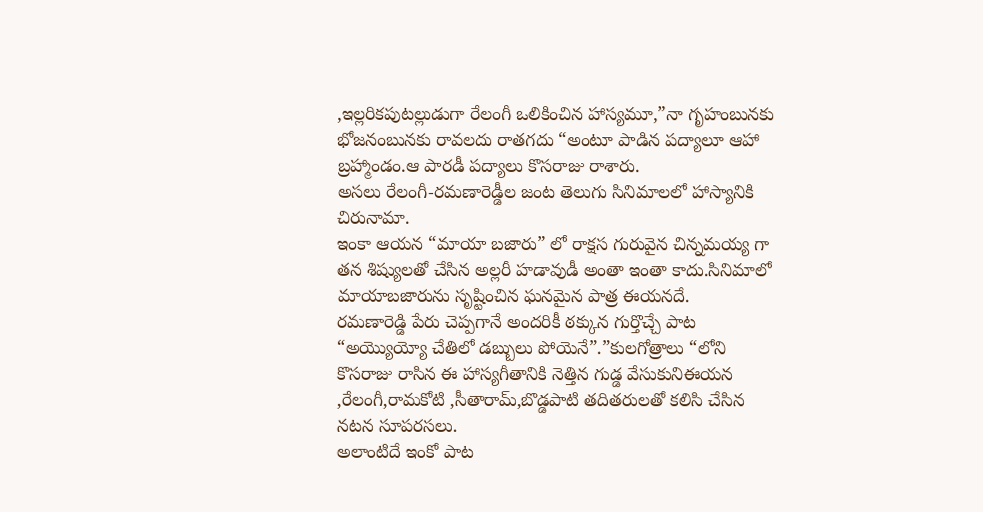,ఇల్లరికపుటల్లుడుగా రేలంగీ ఒలికించిన హాస్యమూ,”నా గృహంబునకు భోజనంబునకు రావలదు రాతగదు “అంటూ పాడిన పద్యాలూ ఆహా బ్రహ్మాండం.ఆ పారడీ పద్యాలు కొసరాజు రాశారు.
అసలు రేలంగీ-రమణారెడ్డీల జంట తెలుగు సినిమాలలో హాస్యానికి చిరునామా.
ఇంకా ఆయన “మాయా బజారు” లో రాక్షస గురువైన చిన్నమయ్య గా తన శిష్యులతో చేసిన అల్లరీ హడావుడీ అంతా ఇంతా కాదు.సినిమాలో మాయాబజారును సృష్టించిన ఘనమైన పాత్ర ఈయనదే.
రమణారెడ్డి పేరు చెప్పగానే అందరికీ ఠక్కున గుర్తొచ్చే పాట “అయ్యొయ్యో చేతిలో డబ్బులు పోయెనే”.”కులగోత్రాలు “లోని కొసరాజు రాసిన ఈ హాస్యగీతానికి నెత్తిన గుడ్డ వేసుకునిఈయన ,రేలంగీ,రామకోటి ,సీతారామ్,బొడ్డపాటి తదితరులతో కలిసి చేసిన నటన సూపరసలు.
అలాంటిదే ఇంకో పాట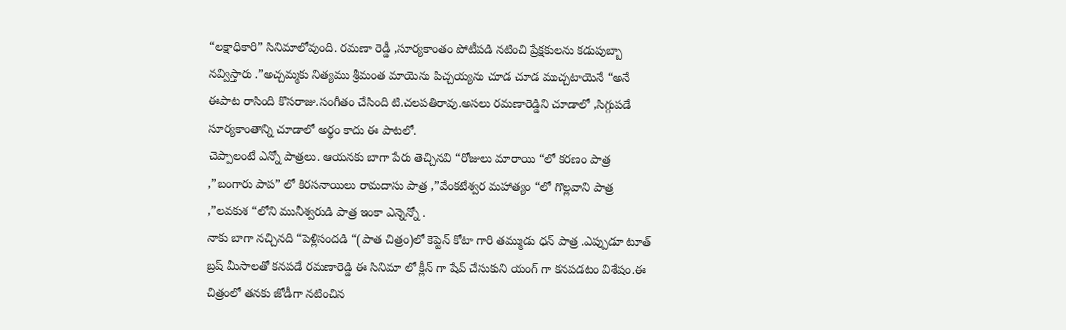“లక్షాధికారి” సినిమాలోవుంది. రమణా రెడ్డీ ,సూర్యకాంతం పోటీపడి నటించి ప్రేక్షకులను కడుపుబ్బా నవ్విస్తారు .”అచ్చమ్మకు నిత్యము శ్రీమంత మాయెను పిచ్చయ్యను చూడ చూడ ముచ్చటాయెనే “అనే ఈపాట రాసింది కొసరాజు.సంగీతం చేసింది టి.చలపతిరావు.అసలు రమణారెడ్డిని చూడాలో ,సిగ్గుపడే సూర్యకాంతాన్ని చూడాలో అర్థం కాదు ఈ పాటలో.
చెప్పాలంటే ఎన్నో పాత్రలు. ఆయనకు బాగా పేరు తెచ్చినవి “రోజులు మారాయి “లో కరణం పాత్ర ,”బంగారు పాప” లో కిరసనాయిలు రామదాసు పాత్ర ,”వేంకటేశ్వర మహాత్యం “లో గొల్లవాని పాత్ర ,”లవకుశ “లోని మునీశ్వరుడి పాత్ర ఇంకా ఎన్నెన్నో .
నాకు బాగా నచ్చినది “పెళ్లిసందడి “(పాత చిత్రం)లో కెప్టెన్ కోటా గారి తమ్ముడు ధన్ పాత్ర .ఎప్పుడూ టూత్ బ్రష్ మీసాలతో కనపడే రమణారెడ్డి ఈ సినిమా లో క్లీన్ గా షేవ్ చేసుకుని యంగ్ గా కనపడటం విశేషం.ఈ చిత్రంలో తనకు జోడీగా నటించిన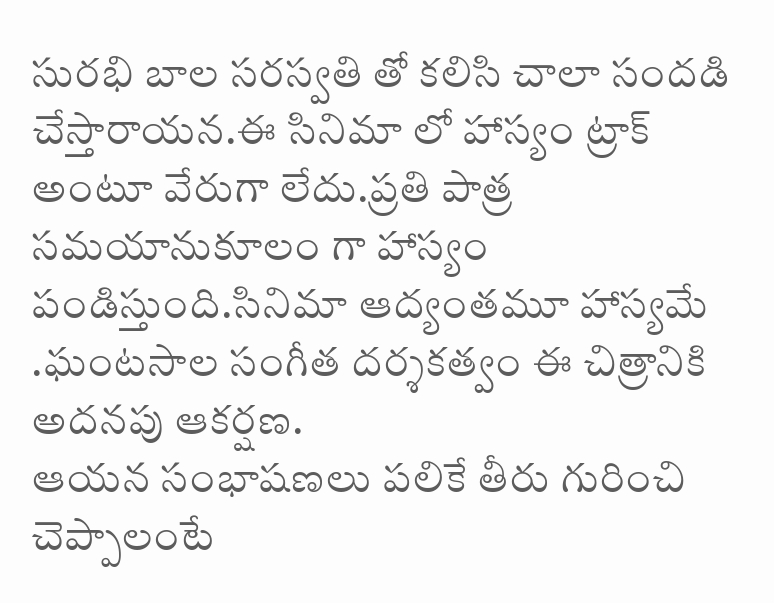సురభి బాల సరస్వతి తో కలిసి చాలా సందడి చేస్తారాయన.ఈ సినిమా లో హాస్యం ట్రాక్ అంటూ వేరుగా లేదు.ప్రతి పాత్ర సమయానుకూలం గా హాస్యం పండిస్తుంది.సినిమా ఆద్యంతమూ హాస్యమే .ఘంటసాల సంగీత దర్శకత్వం ఈ చిత్రానికి అదనపు ఆకర్షణ.
ఆయన సంభాషణలు పలికే తీరు గురించి చెప్పాలంటే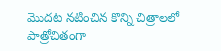మొదట నటించిన కొన్ని చిత్రాలలో పాత్రోచితంగా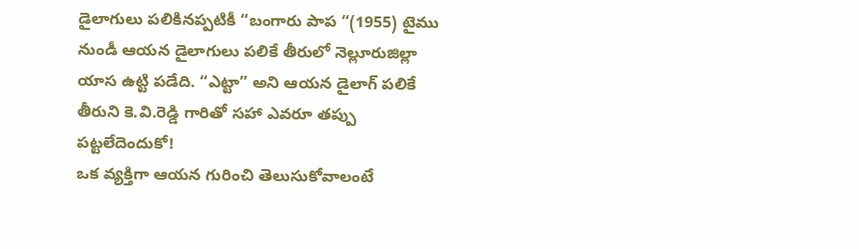డైలాగులు పలికినప్పటికీ “బంగారు పాప “(1955) టైము నుండీ ఆయన డైలాగులు పలికే తీరులో నెల్లూరుజిల్లా యాస ఉట్టి పడేది. “ఎట్టా” అని ఆయన డైలాగ్ పలికే తీరుని కె.వి.రెడ్డి గారితో సహా ఎవరూ తప్పు పట్టలేదెందుకో!
ఒక వ్యక్తిగా ఆయన గురించి తెలుసుకోవాలంటే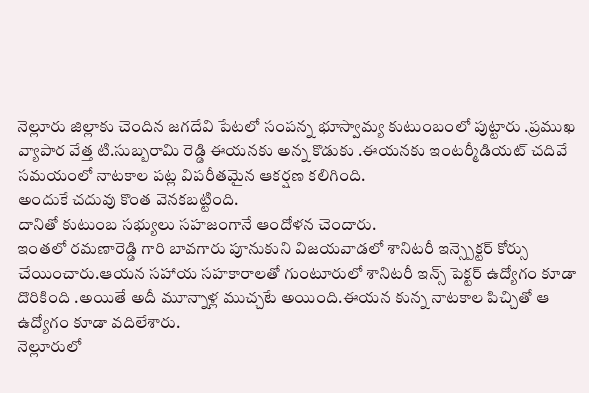నెల్లూరు జిల్లాకు చెందిన జగదేవి పేటలో సంపన్న భూస్వామ్య కుటుంబంలో పుట్టారు .ప్రముఖ వ్యాపార వేత్త టి.సుబ్బరామి రెడ్డి ఈయనకు అన్న కొడుకు .ఈయనకు ఇంటర్మీడియట్ చదివే సమయంలో నాటకాల పట్ల విపరీతమైన ఆకర్షణ కలిగింది.
అందుకే చదువు కొంత వెనకబట్టింది.
దానితో కుటుంబ సభ్యులు సహజంగానే ఆందోళన చెందారు.
ఇంతలో రమణారెడ్డి గారి బావగారు పూనుకుని విజయవాడలో శానిటరీ ఇన్స్పెక్టర్ కోర్సు చేయించారు.ఆయన సహాయ సహకారాలతో గుంటూరులో శానిటరీ ఇన్స్ పెక్టర్ ఉద్యోగం కూడా దొరికింది .అయితే అదీ మూన్నాళ్ల ముచ్చటే అయింది.ఈయన కున్న నాటకాల పిచ్చితో ఆ ఉద్యోగం కూడా వదిలేశారు.
నెల్లూరులో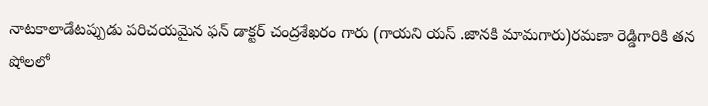నాటకాలాడేటప్పుడు పరిచయమైన ఫన్ డాక్టర్ చంద్రశేఖరం గారు (గాయని యస్ .జానకి మామగారు)రమణా రెడ్డిగారికి తన షోలలో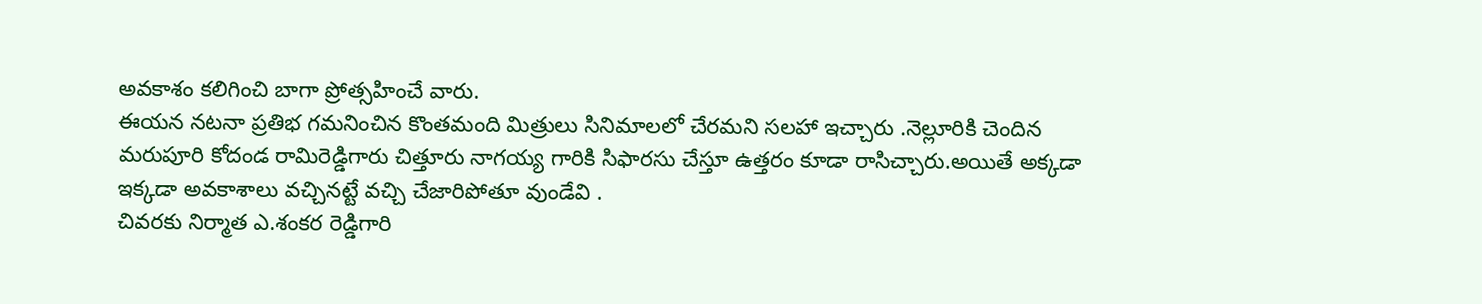అవకాశం కలిగించి బాగా ప్రోత్సహించే వారు.
ఈయన నటనా ప్రతిభ గమనించిన కొంతమంది మిత్రులు సినిమాలలో చేరమని సలహా ఇచ్చారు .నెల్లూరికి చెందిన మరుపూరి కోదండ రామిరెడ్డిగారు చిత్తూరు నాగయ్య గారికి సిఫారసు చేస్తూ ఉత్తరం కూడా రాసిచ్చారు.అయితే అక్కడా ఇక్కడా అవకాశాలు వచ్చినట్టే వచ్చి చేజారిపోతూ వుండేవి .
చివరకు నిర్మాత ఎ.శంకర రెడ్డిగారి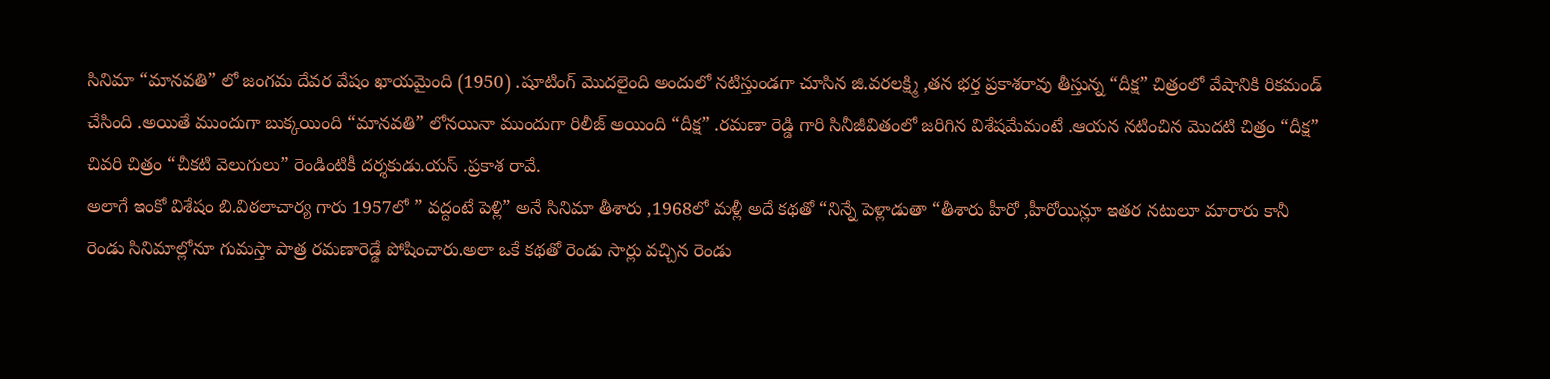సినిమా “మానవతి” లో జంగమ దేవర వేషం ఖాయమైంది (1950) .షూటింగ్ మొదలైంది అందులో నటిస్తుండగా చూసిన జి.వరలక్ష్మి ,తన భర్త ప్రకాశరావు తీస్తున్న “దీక్ష” చిత్రంలో వేషానికి రికమండ్ చేసింది .అయితే ముందుగా బుక్కయింది “మానవతి” లోనయినా ముందుగా రిలీజ్ అయింది “దీక్ష” .రమణా రెడ్డి గారి సినీజీవితంలో జరిగిన విశేషమేమంటే .ఆయన నటించిన మొదటి చిత్రం “దీక్ష” చివరి చిత్రం “చీకటి వెలుగులు” రెండింటికీ దర్శకుడు.యస్ .ప్రకాశ రావే.
అలాగే ఇంకో విశేషం బి.విఠలాచార్య గారు 1957లో ” వద్దంటే పెళ్లి” అనే సినిమా తీశారు ,1968లో మళ్లీ అదే కథతో “నిన్నే పెళ్లాడుతా “తీశారు హీరో ,హీరోయిన్లూ ఇతర నటులూ మారారు కానీ రెండు సినిమాల్లోనూ గుమస్తా పాత్ర రమణారెడ్డే పోషించారు.అలా ఒకే కథతో రెండు సార్లు వచ్చిన రెండు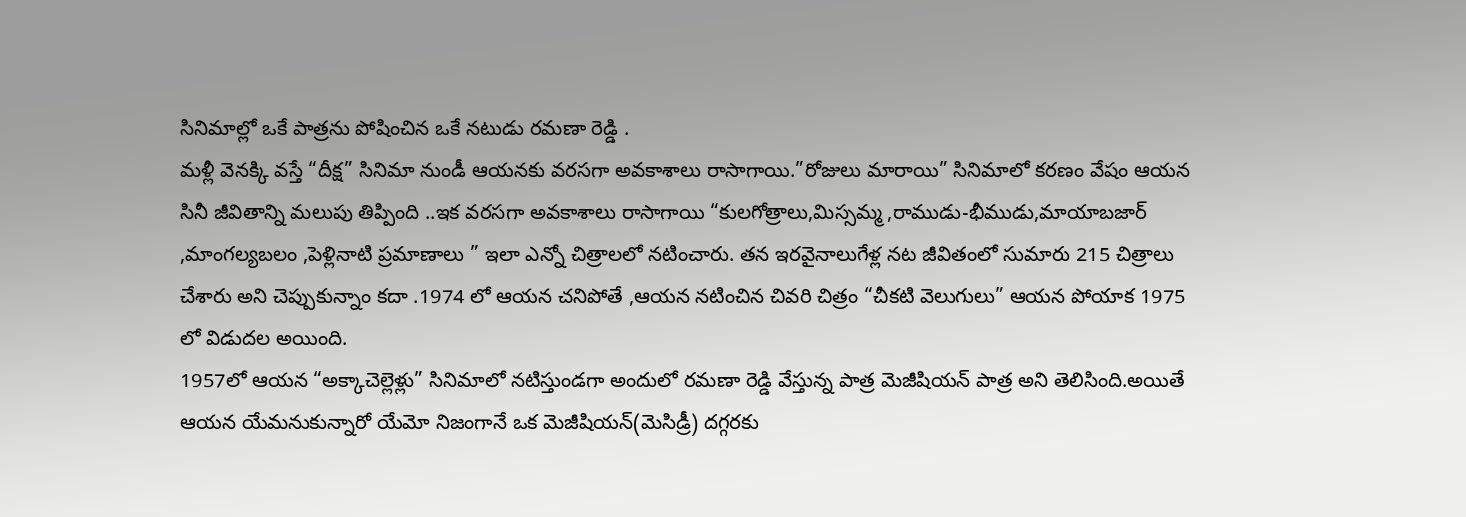సినిమాల్లో ఒకే పాత్రను పోషించిన ఒకే నటుడు రమణా రెడ్డి .
మళ్లీ వెనక్కి వస్తే “దీక్ష” సినిమా నుండీ ఆయనకు వరసగా అవకాశాలు రాసాగాయి.”రోజులు మారాయి” సినిమాలో కరణం వేషం ఆయన సినీ జీవితాన్ని మలుపు తిప్పింది ..ఇక వరసగా అవకాశాలు రాసాగాయి “కులగోత్రాలు,మిస్సమ్మ ,రాముడు-భీముడు,మాయాబజార్ ,మాంగల్యబలం ,పెళ్లినాటి ప్రమాణాలు ” ఇలా ఎన్నో చిత్రాలలో నటించారు. తన ఇరవైనాలుగేళ్ల నట జీవితంలో సుమారు 215 చిత్రాలు చేశారు అని చెప్పుకున్నాం కదా .1974 లో ఆయన చనిపోతే ,ఆయన నటించిన చివరి చిత్రం “చీకటి వెలుగులు” ఆయన పోయాక 1975 లో విడుదల అయింది.
1957లో ఆయన “అక్కాచెల్లెళ్లు” సినిమాలో నటిస్తుండగా అందులో రమణా రెడ్డి వేస్తున్న పాత్ర మెజీషియన్ పాత్ర అని తెలిసింది.అయితే ఆయన యేమనుకున్నారో యేమో నిజంగానే ఒక మెజీషియన్(మెసిడ్రీ) దగ్గరకు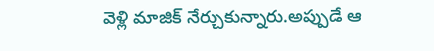వెళ్లి మాజిక్ నేర్చుకున్నారు.అప్పుడే ఆ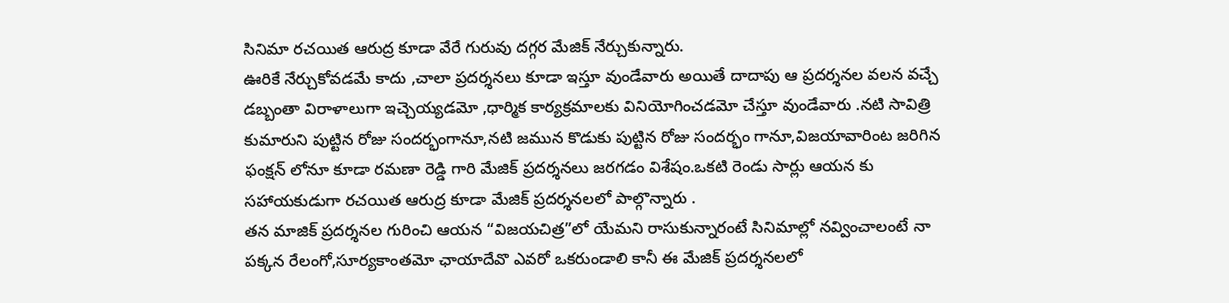సినిమా రచయిత ఆరుద్ర కూడా వేరే గురువు దగ్గర మేజిక్ నేర్చుకున్నారు.
ఊరికే నేర్చుకోవడమే కాదు ,చాలా ప్రదర్శనలు కూడా ఇస్తూ వుండేవారు అయితే దాదాపు ఆ ప్రదర్శనల వలన వచ్చే డబ్బంతా విరాళాలుగా ఇచ్చెయ్యడమో ,ధార్మిక కార్యక్రమాలకు వినియోగించడమో చేస్తూ వుండేవారు .నటి సావిత్రి కుమారుని పుట్టిన రోజు సందర్భంగానూ,నటి జమున కొడుకు పుట్టిన రోజు సందర్భం గానూ,విజయావారింట జరిగిన ఫంక్షన్ లోనూ కూడా రమణా రెడ్డి గారి మేజిక్ ప్రదర్శనలు జరగడం విశేషం.ఒకటి రెండు సార్లు ఆయన కు సహాయకుడుగా రచయిత ఆరుద్ర కూడా మేజిక్ ప్రదర్శనలలో పాల్గొన్నారు .
తన మాజిక్ ప్రదర్శనల గురించి ఆయన “విజయచిత్ర”లో యేమని రాసుకున్నారంటే సినిమాల్లో నవ్వించాలంటే నా పక్కన రేలంగో,సూర్యకాంతమో ఛాయాదేవొ ఎవరో ఒకరుండాలి కానీ ఈ మేజిక్ ప్రదర్శనలలో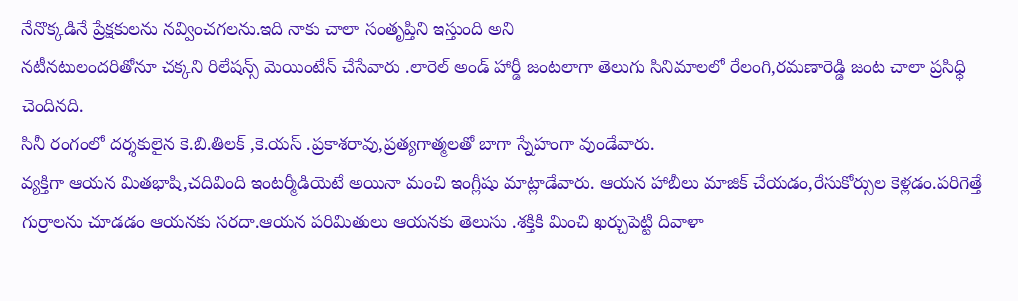నేనొక్కడినే ప్రేక్షకులను నవ్వించగలను.ఇది నాకు చాలా సంతృప్తిని ఇస్తుంది అని
నటీనటులందరితోనూ చక్కని రిలేషన్స్ మెయింటేన్ చేసేవారు .లారెల్ అండ్ హార్డీ జంటలాగా తెలుగు సినిమాలలో రేలంగి,రమణారెడ్డి జంట చాలా ప్రసిధ్ధి చెందినది.
సినీ రంగంలో దర్శకులైన కె.బి.తిలక్ ,కె.యస్ .ప్రకాశరావు,ప్రత్యగాత్మలతో బాగా స్నేహంగా వుండేవారు.
వ్యక్తిగా ఆయన మితభాషి,చదివింది ఇంటర్మీడియెటే అయినా మంచి ఇంగ్లీషు మాట్లాడేవారు. ఆయన హాబీలు మాజిక్ చేయడం,రేసుకోర్సుల కెళ్లడం.పరిగెత్తే గుర్రాలను చూడడం ఆయనకు సరదా.ఆయన పరిమితులు ఆయనకు తెలుసు .శక్తికి మించి ఖర్చుపెట్టి దివాళా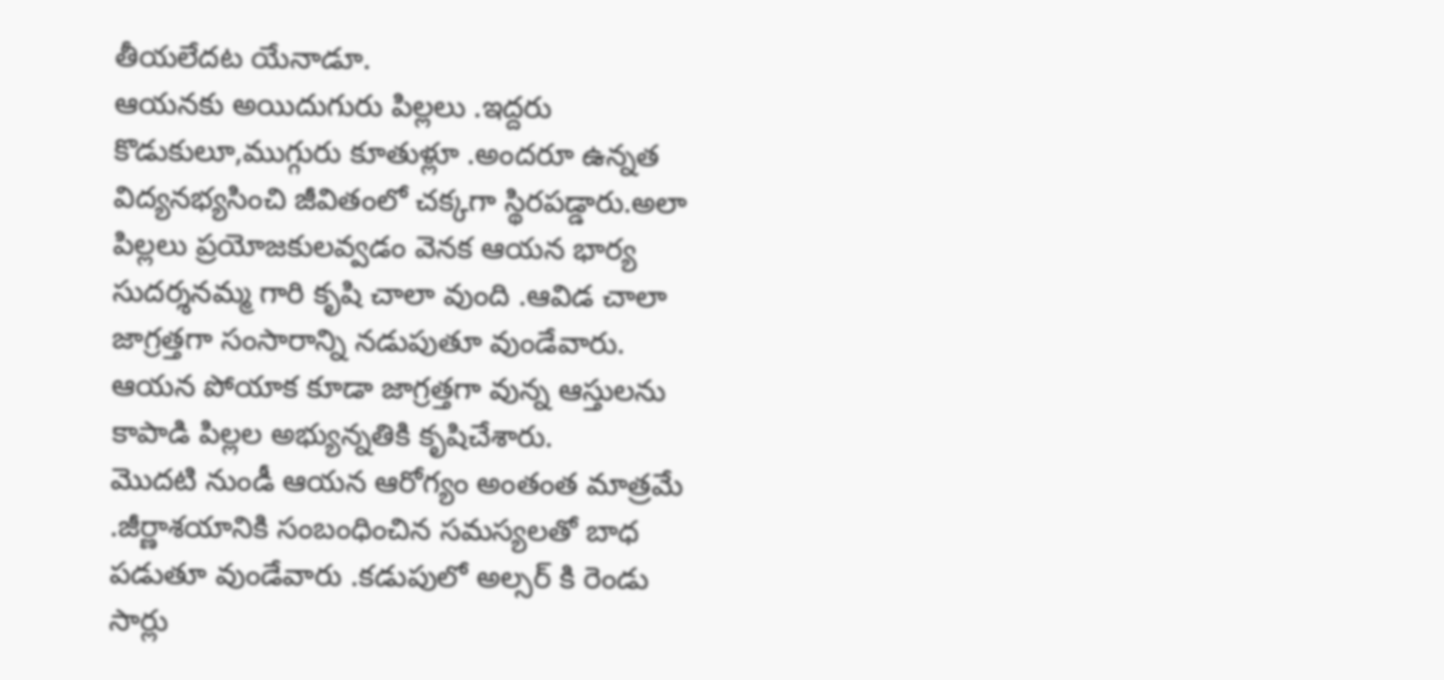తీయలేదట యేనాడూ.
ఆయనకు అయిదుగురు పిల్లలు .ఇద్దరు కొడుకులూ,ముగ్గురు కూతుళ్లూ .అందరూ ఉన్నత విద్యనభ్యసించి జీవితంలో చక్కగా స్థిరపడ్డారు.అలా పిల్లలు ప్రయోజకులవ్వడం వెనక ఆయన భార్య సుదర్శనమ్మ గారి కృషి చాలా వుంది .ఆవిడ చాలా జాగ్రత్తగా సంసారాన్ని నడుపుతూ వుండేవారు. ఆయన పోయాక కూడా జాగ్రత్తగా వున్న ఆస్తులను కాపాడి పిల్లల అభ్యున్నతికి కృషిచేశారు.
మొదటి నుండీ ఆయన ఆరోగ్యం అంతంత మాత్రమే .జీర్ణాశయానికి సంబంధించిన సమస్యలతో బాధ పడుతూ వుండేవారు .కడుపులో అల్సర్ కి రెండు సార్లు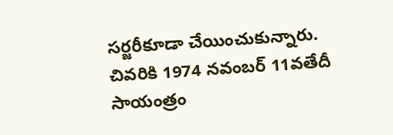సర్జరీకూడా చేయించుకున్నారు.
చివరికి 1974 నవంబర్ 11వతేదీ సాయంత్రం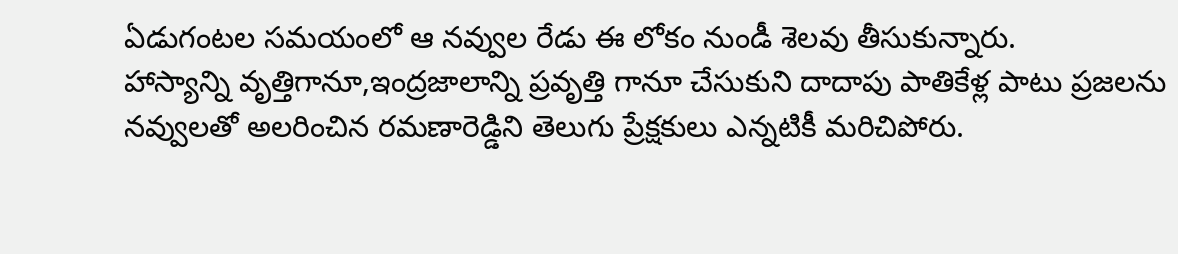ఏడుగంటల సమయంలో ఆ నవ్వుల రేడు ఈ లోకం నుండీ శెలవు తీసుకున్నారు.
హాస్యాన్ని వృత్తిగానూ,ఇంద్రజాలాన్ని ప్రవృత్తి గానూ చేసుకుని దాదాపు పాతికేళ్ల పాటు ప్రజలను నవ్వులతో అలరించిన రమణారెడ్డిని తెలుగు ప్రేక్షకులు ఎన్నటికీ మరిచిపోరు.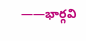——భార్గవి